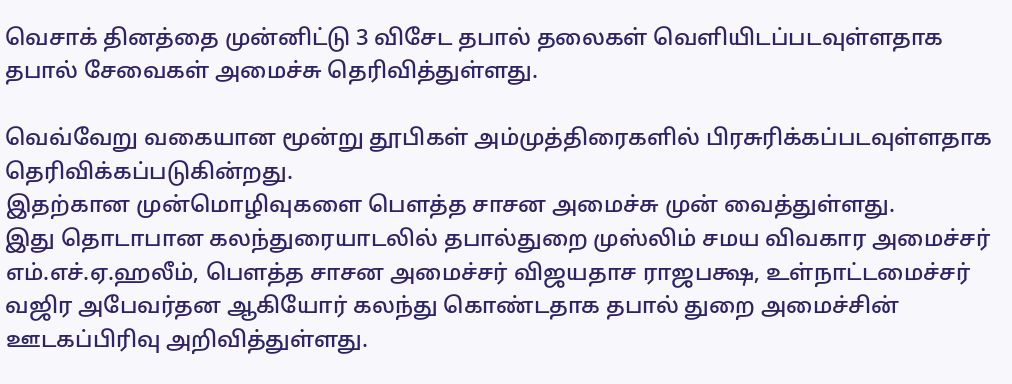வெசாக் தினத்தை முன்னிட்டு 3 விசேட தபால் தலைகள் வெளியிடப்படவுள்ளதாக தபால் சேவைகள் அமைச்சு தெரிவித்துள்ளது.

வெவ்வேறு வகையான மூன்று தூபிகள் அம்முத்திரைகளில் பிரசுரிக்கப்படவுள்ளதாக தெரிவிக்கப்படுகின்றது.
இதற்கான முன்மொழிவுகளை பௌத்த சாசன அமைச்சு முன் வைத்துள்ளது.
இது தொடாபான கலந்துரையாடலில் தபால்துறை முஸ்லிம் சமய விவகார அமைச்சர் எம்.எச்.ஏ.ஹலீம், பௌத்த சாசன அமைச்சர் விஜயதாச ராஜபக்ஷ, உள்நாட்டமைச்சர் வஜிர அபேவர்தன ஆகியோர் கலந்து கொண்டதாக தபால் துறை அமைச்சின் ஊடகப்பிரிவு அறிவித்துள்ளது.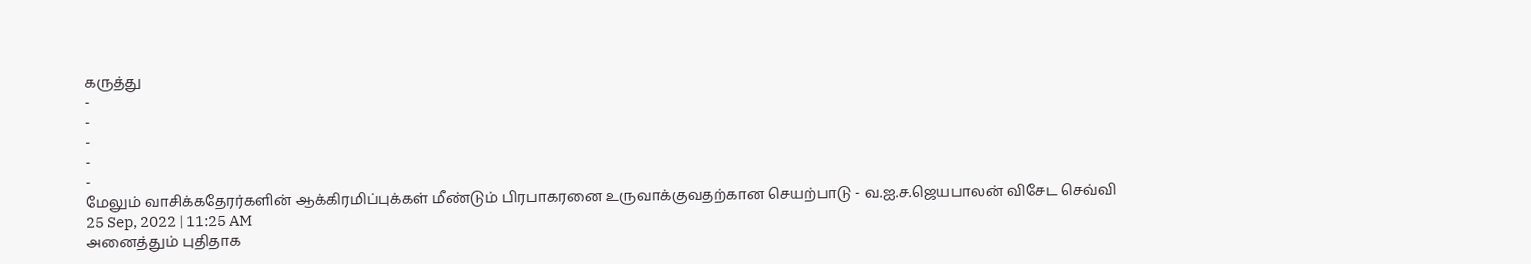கருத்து
-
-
-
-
-
மேலும் வாசிக்கதேரர்களின் ஆக்கிரமிப்புக்கள் மீண்டும் பிரபாகரனை உருவாக்குவதற்கான செயற்பாடு - வ.ஐ.ச.ஜெயபாலன் விசேட செவ்வி
25 Sep, 2022 | 11:25 AM
அனைத்தும் புதிதாக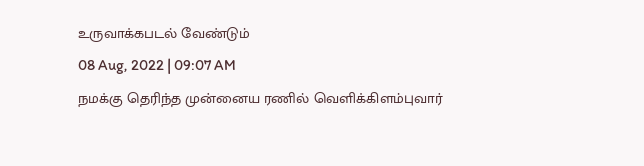உருவாக்கபடல் வேண்டும்
08 Aug, 2022 | 09:07 AM
நமக்கு தெரிந்த முன்னைய ரணில் வெளிக்கிளம்புவார்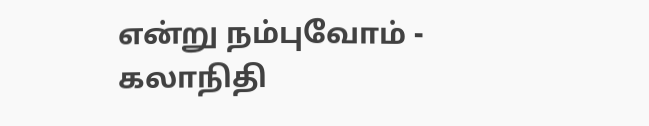என்று நம்புவோம் - கலாநிதி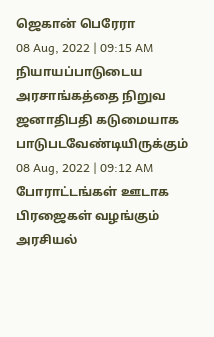ஜெகான் பெரேரா
08 Aug, 2022 | 09:15 AM
நியாயப்பாடுடைய அரசாங்கத்தை நிறுவ ஜனாதிபதி கடுமையாக பாடுபடவேண்டியிருக்கும்
08 Aug, 2022 | 09:12 AM
போராட்டங்கள் ஊடாக பிரஜைகள் வழங்கும் அரசியல்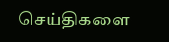செய்திகளை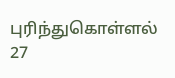புரிந்துகொள்ளல்
27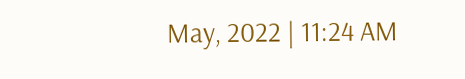May, 2022 | 11:24 AM